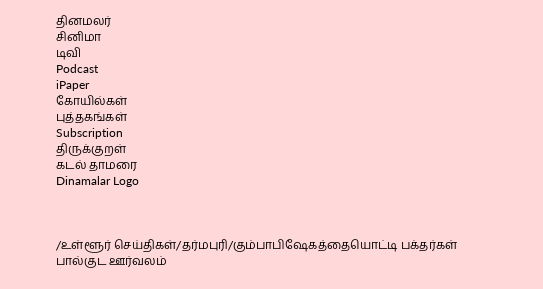தினமலர்
சினிமா
டிவி
Podcast
iPaper
கோயில்கள்
புத்தகங்கள்
Subscription
திருக்குறள்
கடல் தாமரை
Dinamalar Logo



/உள்ளூர் செய்திகள்/தர்மபுரி/கும்பாபிஷேகத்தையொட்டி பக்தர்கள் பால்குட ஊர்வலம்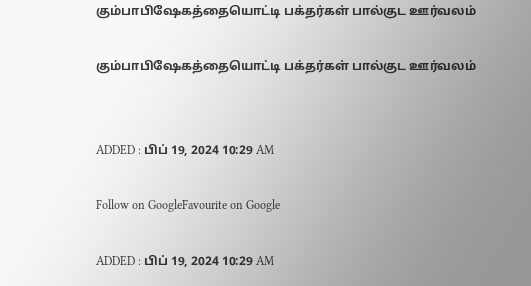கும்பாபிஷேகத்தையொட்டி பக்தர்கள் பால்குட ஊர்வலம்

கும்பாபிஷேகத்தையொட்டி பக்தர்கள் பால்குட ஊர்வலம்


ADDED : பிப் 19, 2024 10:29 AM

Follow on GoogleFavourite on Google

ADDED : பிப் 19, 2024 10:29 AM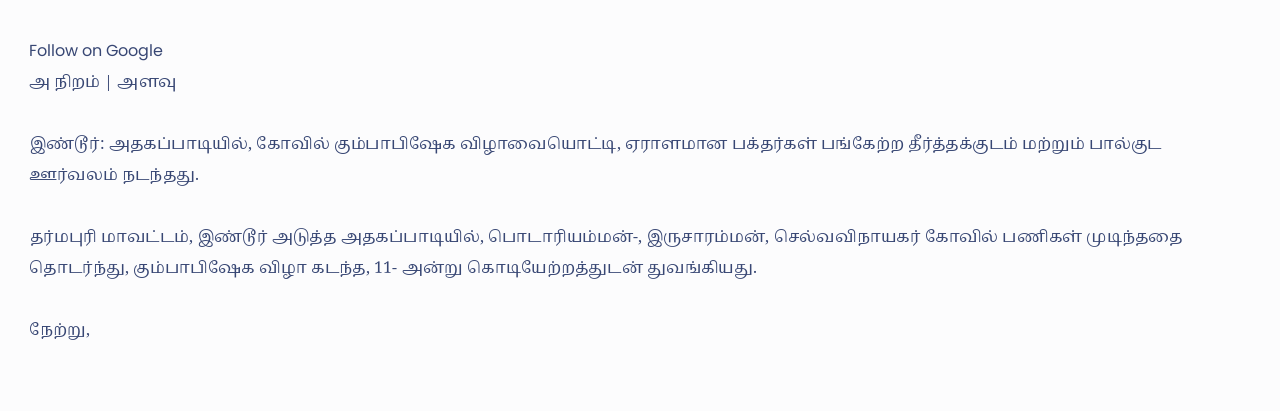Follow on Google
அ நிறம் | அளவு

இண்டூர்: அதகப்பாடியில், கோவில் கும்பாபிஷேக விழாவையொட்டி, ஏராளமான பக்தர்கள் பங்கேற்ற தீர்த்தக்குடம் மற்றும் பால்குட ஊர்வலம் நடந்தது.

தர்மபுரி மாவட்டம், இண்டூர் அடுத்த அதகப்பாடியில், பொடாரியம்மன்-, இருசாரம்மன், செல்வவிநாயகர் கோவில் பணிகள் முடிந்ததை தொடர்ந்து, கும்பாபிஷேக விழா கடந்த, 11- அன்று கொடியேற்றத்துடன் துவங்கியது.

நேற்று,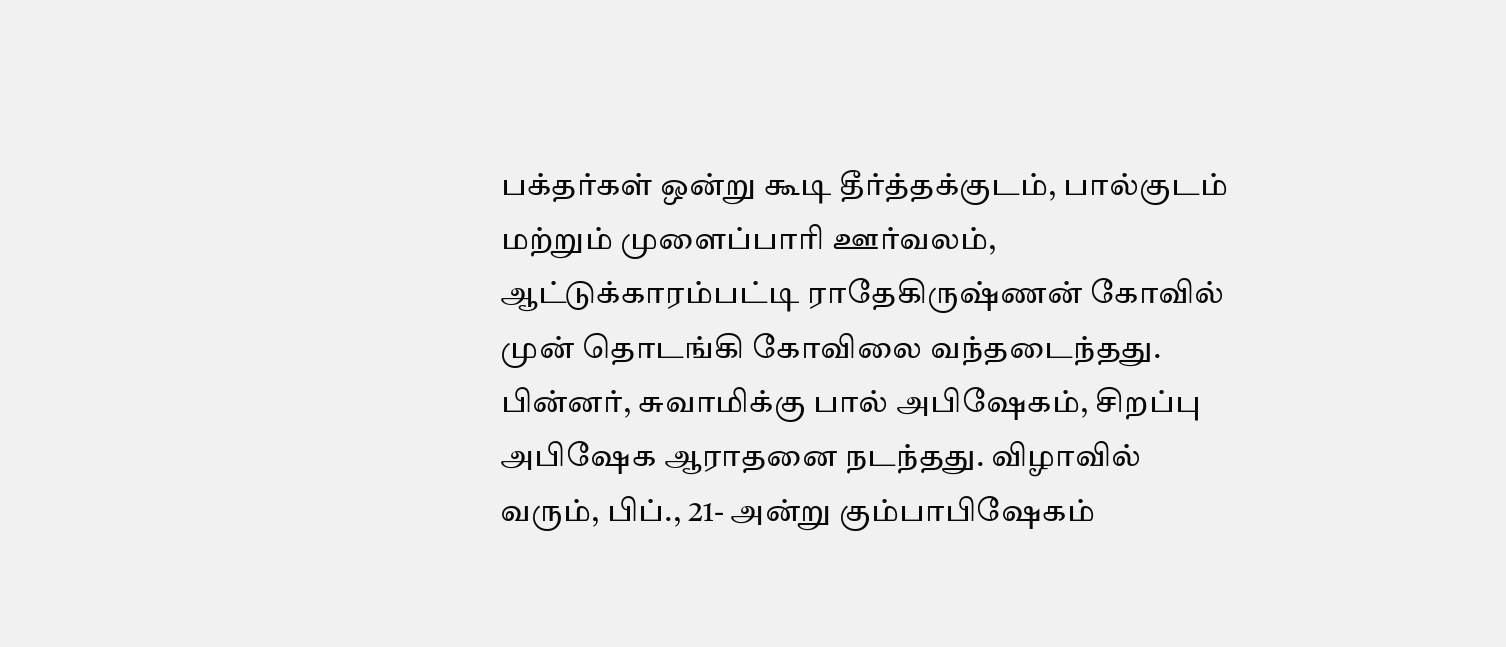பக்தர்கள் ஒன்று கூடி தீர்த்தக்குடம், பால்குடம் மற்றும் முளைப்பாரி ஊர்வலம், ஆட்டுக்காரம்பட்டி ராதேகிருஷ்ணன் கோவில் முன் தொடங்கி கோவிலை வந்தடைந்தது. பின்னர், சுவாமிக்கு பால் அபிஷேகம், சிறப்பு அபிஷேக ஆராதனை நடந்தது. விழாவில் வரும், பிப்., 21- அன்று கும்பாபிஷேகம்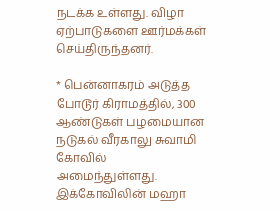நடக்க உள்ளது. விழா ஏற்பாடுகளை ஊர்மக்கள் செய்திருந்தனர்.

* பென்னாகரம் அடுத்த போடூர் கிராமத்தில், 300 ஆண்டுகள் பழமையான நடுகல் வீரகாலு சுவாமி கோவில் அமைந்துள்ளது. இக்கோவிலின் மஹா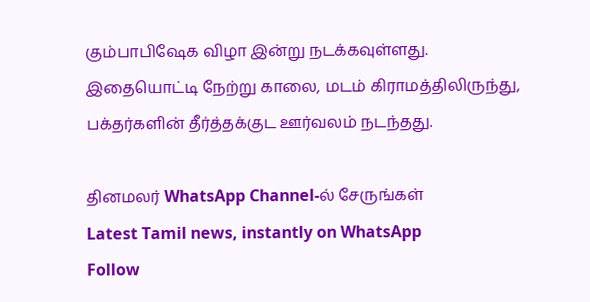கும்பாபிஷேக விழா இன்று நடக்கவுள்ளது. இதையொட்டி நேற்று காலை, மடம் கிராமத்திலிருந்து, பக்தர்களின் தீர்த்தக்குட ஊர்வலம் நடந்தது.

தினமலர் WhatsApp Channel-ல் சேருங்கள்
Latest Tamil news, instantly on WhatsApp
Follow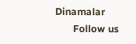Dinamalar
      Follow us